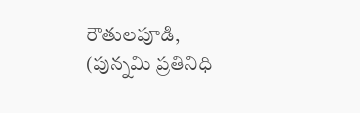రౌతులపూడి, (పున్నమి ప్రతినిధి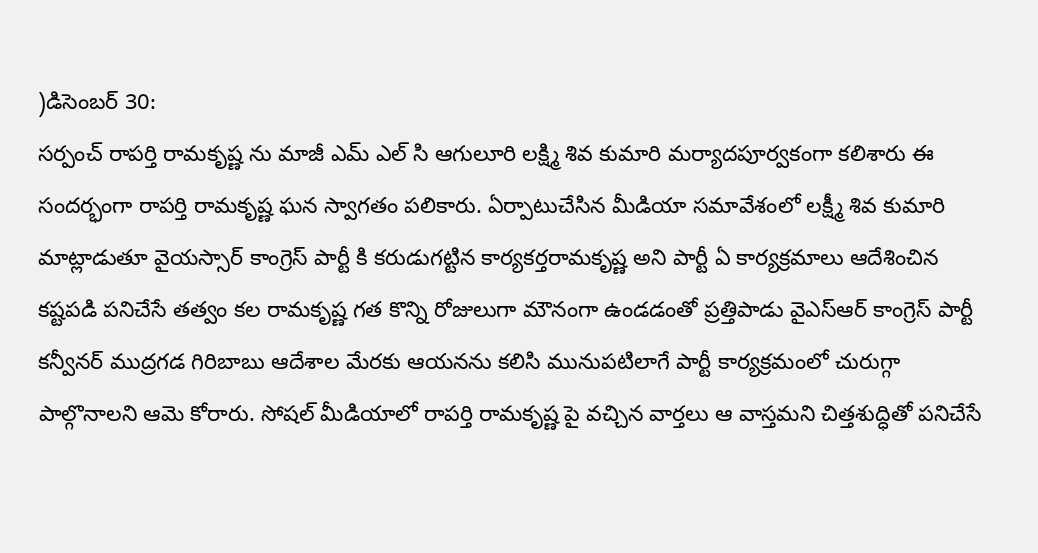)డిసెంబర్ 30:
సర్పంచ్ రాపర్తి రామకృష్ణ ను మాజీ ఎమ్ ఎల్ సి ఆగులూరి లక్ష్మి శివ కుమారి మర్యాదపూర్వకంగా కలిశారు ఈ సందర్భంగా రాపర్తి రామకృష్ణ ఘన స్వాగతం పలికారు. ఏర్పాటుచేసిన మీడియా సమావేశంలో లక్ష్మీ శివ కుమారి మాట్లాడుతూ వైయస్సార్ కాంగ్రెస్ పార్టీ కి కరుడుగట్టిన కార్యకర్తరామకృష్ణ అని పార్టీ ఏ కార్యక్రమాలు ఆదేశించిన కష్టపడి పనిచేసే తత్వం కల రామకృష్ణ గత కొన్ని రోజులుగా మౌనంగా ఉండడంతో ప్రత్తిపాడు వైఎస్ఆర్ కాంగ్రెస్ పార్టీ కన్వీనర్ ముద్రగడ గిరిబాబు ఆదేశాల మేరకు ఆయనను కలిసి మునుపటిలాగే పార్టీ కార్యక్రమంలో చురుగ్గా పాల్గొనాలని ఆమె కోరారు. సోషల్ మీడియాలో రాపర్తి రామకృష్ణ పై వచ్చిన వార్తలు ఆ వాస్తమని చిత్తశుద్ధితో పనిచేసే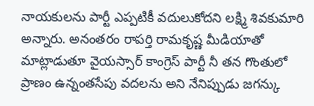నాయకులను పార్టీ ఎప్పటికీ వదులుకోదని లక్ష్మి శివకుమారి అన్నారు. అనంతరం రాపర్తి రామకృష్ణ మీడియాతో మాట్లాడుతూ వైయస్సార్ కాంగ్రెస్ పార్టీ నీ తన గొంతులో ప్రాణం ఉన్నంతసేపు వదలను అని నేనిప్పుడు జగన్కు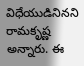విధేయుడినినని రామకృష్ణ అన్నారు. ఈ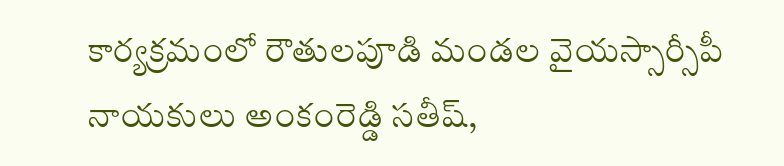కార్యక్రమంలో రౌతులపూడి మండల వైయస్సార్సీపీ నాయకులు అంకంరెడ్డి సతీష్,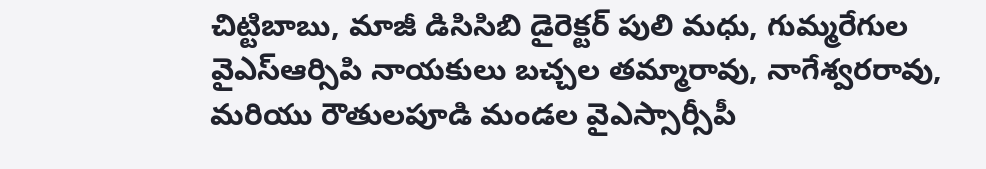చిట్టిబాబు, మాజీ డిసిసిబి డైరెక్టర్ పులి మధు, గుమ్మరేగుల వైఎస్ఆర్సిపి నాయకులు బచ్చల తమ్మారావు, నాగేశ్వరరావు, మరియు రౌతులపూడి మండల వైఎస్సార్సీపీ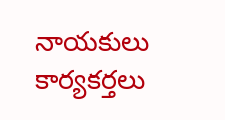నాయకులు కార్యకర్తలు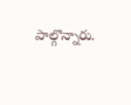పాల్గొన్నారు.